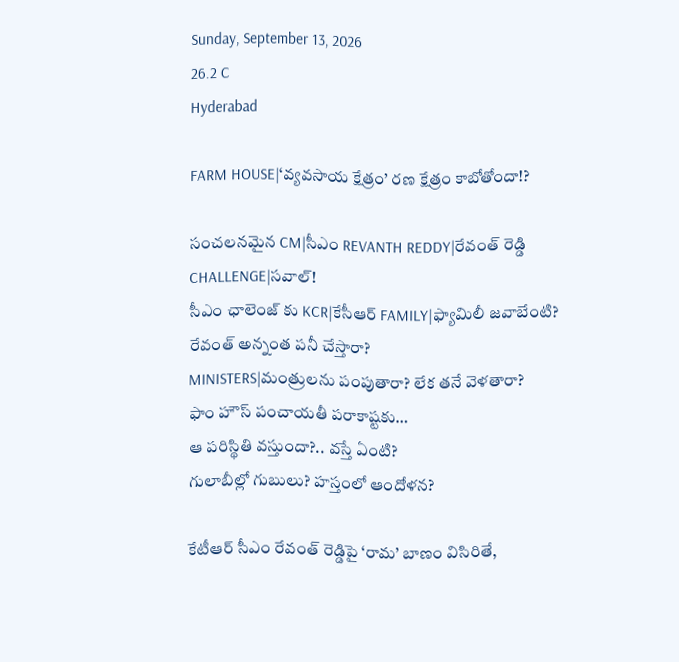Sunday, September 13, 2026
26.2 C
Hyderabad

FARM HOUSE|‘వ్యవసాయ క్షేత్రం’ రణ క్షేత్రం కాబోతోందా!?

సంచలనమైన CM|సీఎం REVANTH REDDY|రేవంత్ రెడ్డి CHALLENGE|సవాల్!
సీఎం ఛాలెంజ్ కు KCR|కేసీఆర్ FAMILY|ఫ్యామిలీ జవాబేంటి?
రేవంత్ అన్నంత పనీ చేస్తారా?
MINISTERS|మంత్రులను పంపుతారా? లేక తనే వెళతారా?
ఫాం హౌస్ పంచాయతీ పరాకాష్టకు…
ఆ పరిస్థితి వస్తుందా?.. వస్తే ఏంటి?
గులాబీల్లో గుబులు? హస్తంలో ఆందోళన?

కేటీఆర్ సీఎం రేవంత్ రెడ్డిపై ‘రామ’ బాణం విసిరితే,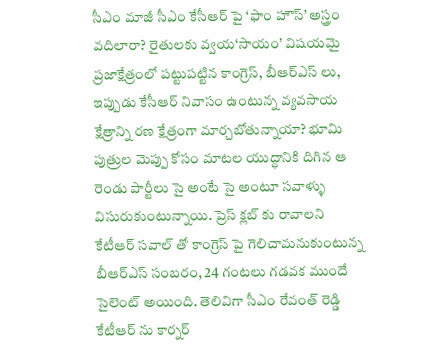సీఎం మాజీ సీఎం కేసీఆర్ పై ‘ఫాం హౌస్’ అస్త్రం వదిలారా? రైతులకు వ్వయ‘సాయం’ విషయమై ప్రజాక్షేత్రంలో పట్టుపట్టిన కాంగ్రెస్, బీఆర్ఎస్ లు, ఇప్పుడు కేసీఆర్ నివాసం ఉంటున్న వ్యవసాయ క్షేత్రాన్ని రణ క్షేత్రంగా మార్చబోతున్నాయా? భూమి పుత్రుల మెప్పు కోసం మాటల యుద్ధానికి దిగిన ఆ రెండు పార్టీలు సై అంటే సై అంటూ సవాళ్ళు విసురుకుంటున్నాయి. ప్రెస్ క్లబ్ కు రావాలని కేటీఆర్ సవాల్ తో కాంగ్రెస్ పై గెలిచామనుకుంటున్న బీఆర్ఎస్ సంబరం, 24 గంటలు గడవక ముందే సైలెంట్ అయింది. తెలివిగా సీఎం రేవంత్ రెడ్డి కేటీఆర్ ను కార్నర్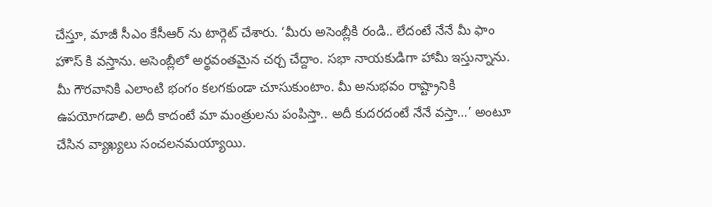చేస్తూ, మాజీ సీఎం కేసీఆర్ ను టార్గెట్ చేశారు. ‘మీరు అసెంబ్లీకి రండి.. లేదంటే నేనే మీ ఫాం హౌస్ కి వస్తాను. అసెంబ్లీలో అర్థవంతమైన చర్చ చేద్దాం. సభా నాయకుడిగా హామీ ఇస్తున్నాను. మీ గౌరవానికి ఎలాంటి భంగం కలగకుండా చూసుకుంటాం. మీ అనుభవం రాష్ట్రానికి ఉపయోగడాలి. అదీ కాదంటే మా మంత్రులను పంపిస్తా.. అదీ కుదరదంటే నేనే వస్తా…’ అంటూ చేసిన వ్యాఖ్యలు సంచలనమయ్యాయి.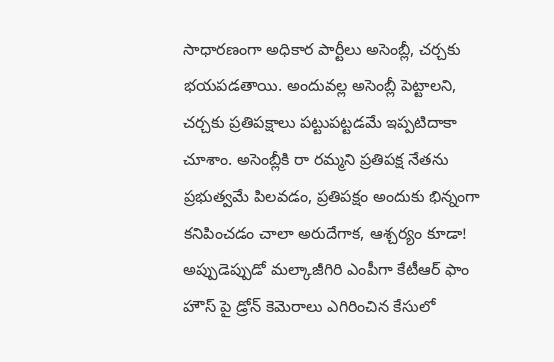సాధారణంగా అధికార పార్టీలు అసెంబ్లీ, చర్చకు భయపడతాయి. అందువల్ల అసెంబ్లీ పెట్టాలని, చర్చకు ప్రతిపక్షాలు పట్టుపట్టడమే ఇప్పటిదాకా చూశాం. అసెంబ్లీకి రా రమ్మని ప్రతిపక్ష నేతను ప్రభుత్వమే పిలవడం, ప్రతిపక్షం అందుకు భిన్నంగా కనిపించడం చాలా అరుదేగాక, ఆశ్చర్యం కూడా! అప్పుడెప్పుడో మల్కాజీగిరి ఎంపీగా కేటీఆర్ ఫాం హౌస్ పై డ్రోన్ కెమెరాలు ఎగిరించిన కేసులో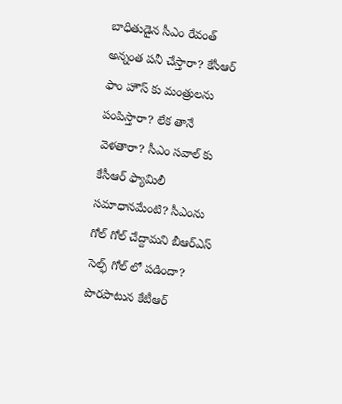బాధితుడైన సీఎం రేవంత్ అన్నంత పనీ చేస్తారా? కేసీఆర్ ఫాం హౌస్ కు మంత్రులను పంపిస్తారా? లేక తానే వెళతారా? సీఎం సవాల్ కు కేసీఆర్ ఫ్యామిలీ సమాధానమేంటి? సీఎంను గోల్ గోల్ చేద్దామని బీఆర్ఎస్ సెల్ఫ్ గోల్ లో పడిందా? పొరపాటున కేటీఆర్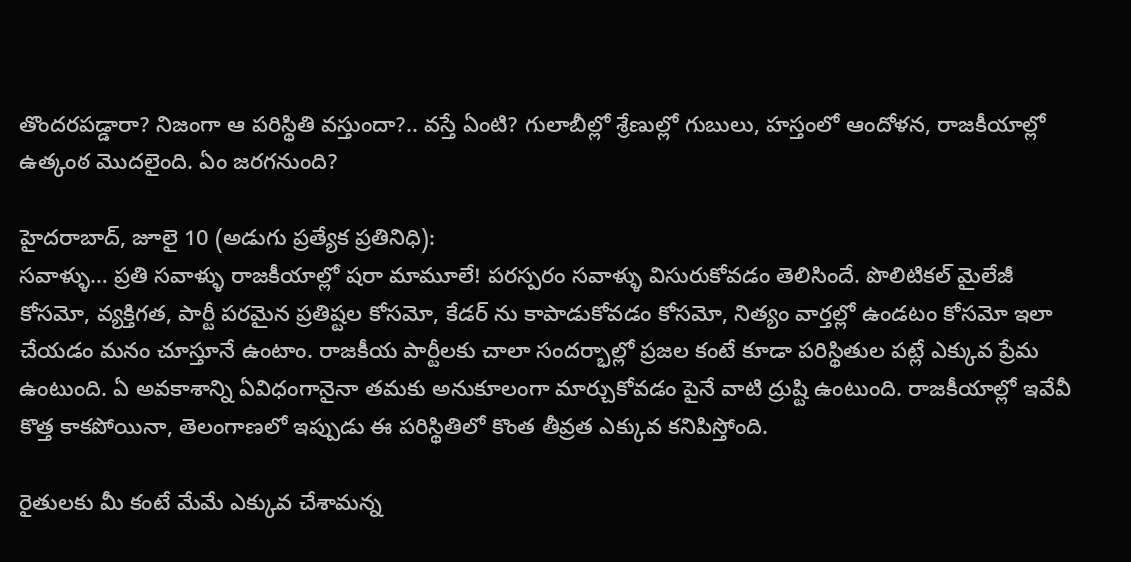తొందరపడ్డారా? నిజంగా ఆ పరిస్థితి వస్తుందా?.. వస్తే ఏంటి? గులాబీల్లో శ్రేణుల్లో గుబులు, హస్తంలో ఆందోళన, రాజకీయాల్లో ఉత్కంఠ మొదలైంది. ఏం జరగనుంది?

హైదరాబాద్‌, జూలై 10 (అడుగు ప్రత్యేక ప్రతినిధి):
సవాళ్ళు… ప్రతి సవాళ్ళు రాజకీయాల్లో షరా మామూలే! పరస్పరం సవాళ్ళు విసురుకోవడం తెలిసిందే. పొలిటికల్ మైలేజీ కోసమో, వ్యక్తిగత, పార్టీ పరమైన ప్రతిష్టల కోసమో, కేడర్ ను కాపాడుకోవడం కోసమో, నిత్యం వార్తల్లో ఉండటం కోసమో ఇలా చేయడం మనం చూస్తూనే ఉంటాం. రాజకీయ పార్టీలకు చాలా సందర్భాల్లో ప్రజల కంటే కూడా పరిస్థితుల పట్లే ఎక్కువ ప్రేమ ఉంటుంది. ఏ అవకాశాన్ని ఏవిధంగానైనా తమకు అనుకూలంగా మార్చుకోవడం పైనే వాటి ద్రుష్టి ఉంటుంది. రాజకీయాల్లో ఇవేవీ కొత్త కాకపోయినా, తెలంగాణలో ఇప్పుడు ఈ పరిస్థితిలో కొంత తీవ్రత ఎక్కువ కనిపిస్తోంది.

రైతులకు మీ కంటే మేమే ఎక్కువ చేశామన్న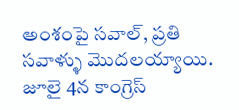అంశంపై సవాల్, ప్రతి సవాళ్ళు మొదలయ్యాయి. జూలై 4న కాంగ్రెస్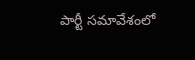పార్టీ సమావేశంలో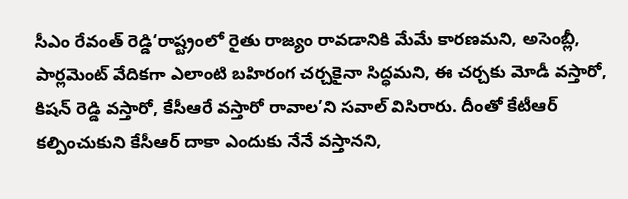సీఎం రేవంత్ రెడ్డి‘రాష్ట్రంలో రైతు రాజ్యం రావడానికి మేమే కారణమని, అసెంబ్లీ, పార్లమెంట్ వేదికగా ఎలాంటి బహిరంగ చర్చకైనా సిద్ధమని, ఈ చర్చకు మోడీ వస్తారో, కిషన్ రెడ్డి వస్తారో, కేసీఆరే వస్తారో రావాల’ని సవాల్ విసిరారు. దీంతో కేటీఆర్ కల్పించుకుని కేసీఆర్ దాకా ఎందుకు నేనే వస్తానని,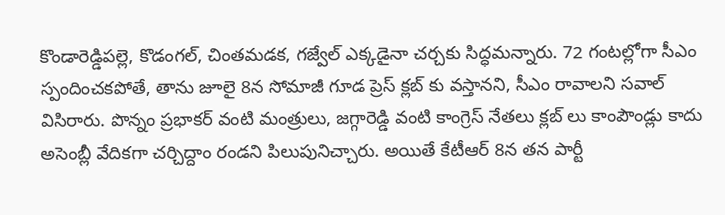కొండారెడ్డిపల్లె, కొడంగల్, చింతమడక, గజ్వేల్ ఎక్కడైనా చర్చకు సిద్ధమన్నారు. 72 గంటల్లోగా సీఎం స్పందించకపోతే, తాను జూలై 8న సోమాజీ గూడ ప్రెస్ క్లబ్ కు వస్తానని, సీఎం రావాలని సవాల్ విసిరారు. పొన్నం ప్రభాకర్ వంటి మంత్రులు, జగ్గారెడ్డి వంటి కాంగ్రెస్ నేతలు క్లబ్ లు కాంపౌండ్లు కాదు అసెంబ్లీ వేదికగా చర్చిద్దాం రండని పిలుపునిచ్చారు. అయితే కేటీఆర్ 8న తన పార్టీ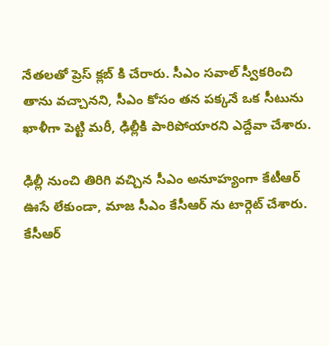నేతలతో ప్రెస్ క్లబ్ కి చేరారు. సీఎం సవాల్ స్వీకరించి తాను వచ్చానని, సీఎం కోసం తన పక్కనే ఒక సీటును ఖాళీగా పెట్టి మరీ, ఢిల్లీకి పారిపోయారని ఎద్దేవా చేశారు.

ఢిల్లీ నుంచి తిరిగి వచ్చిన సీఎం అనూహ్యంగా కేటీఆర్ ఊసే లేకుండా, మాజ సీఎం కేసీఆర్ ను టార్గెట్ చేశారు. కేసీఆర్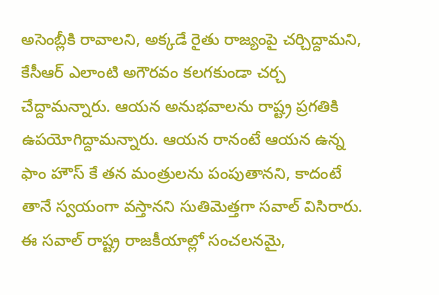అసెంబ్లీకి రావాలని, అక్కడే రైతు రాజ్యంపై చర్చిద్దామని, కేసీఆర్ ఎలాంటి అగౌరవం కలగకుండా చర్చ చేద్దామన్నారు. ఆయన అనుభవాలను రాష్ట్ర ప్రగతికి ఉపయోగిద్దామన్నారు. ఆయన రానంటే ఆయన ఉన్న ఫాం హౌస్ కే తన మంత్రులను పంపుతానని, కాదంటే తానే స్వయంగా వస్తానని సుతిమెత్తగా సవాల్ విసిరారు. ఈ సవాల్ రాష్ట్ర రాజకీయాల్లో సంచలనమై,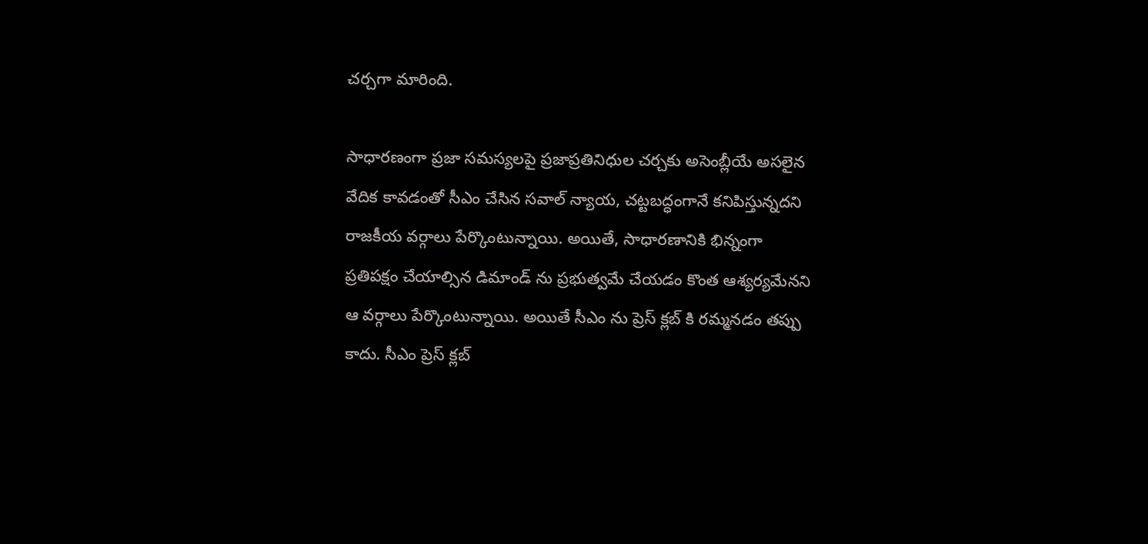చర్చగా మారింది.

సాధారణంగా ప్రజా సమస్యలపై ప్రజాప్రతినిధుల చర్చకు అసెంబ్లీయే అసలైన వేదిక కావడంతో సీఎం చేసిన సవాల్ న్యాయ, చట్టబద్ధంగానే కనిపిస్తున్నదని రాజకీయ వర్గాలు పేర్కొంటున్నాయి. అయితే, సాధారణానికి భిన్నంగా ప్రతిపక్షం చేయాల్సిన డిమాండ్ ను ప్రభుత్వమే చేయడం కొంత ఆశ్యర్యమేనని ఆ వర్గాలు పేర్కొంటున్నాయి. అయితే సీఎం ను ప్రెస్ క్లబ్ కి రమ్మనడం తప్పు కాదు. సీఎం ప్రెస్ క్లబ్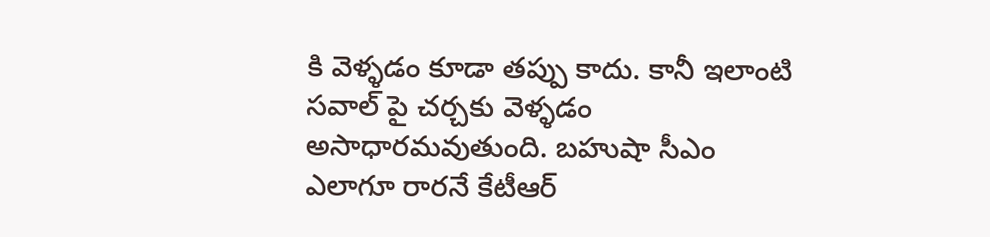కి వెళ్ళడం కూడా తప్పు కాదు. కానీ ఇలాంటి సవాల్ పై చర్చకు వెళ్ళడం అసాధారమవుతుంది. బహుషా సీఎం ఎలాగూ రారనే కేటీఆర్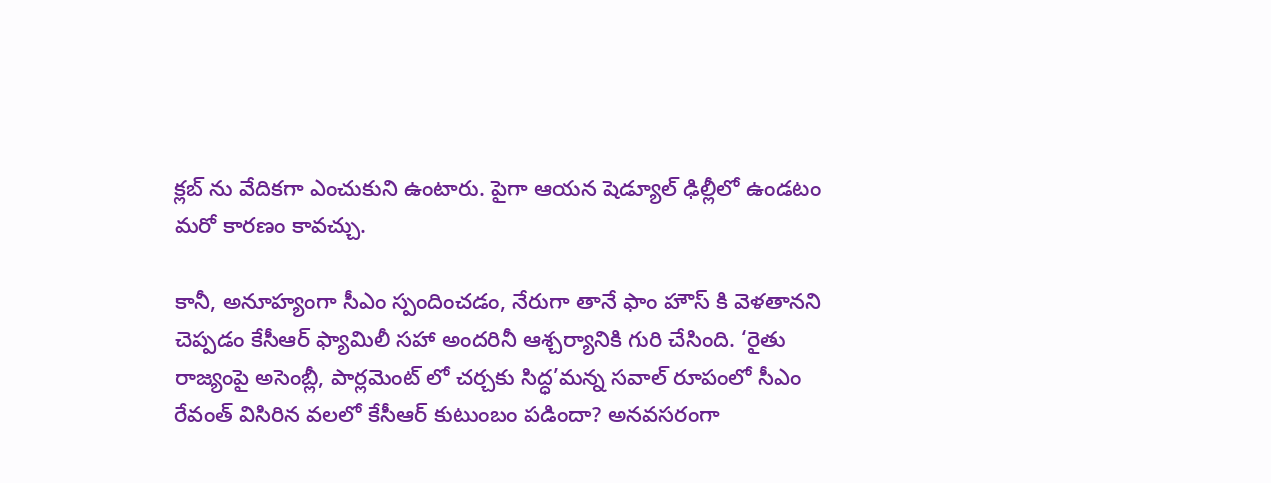క్లబ్ ను వేదికగా ఎంచుకుని ఉంటారు. పైగా ఆయన షెడ్యూల్ ఢిల్లీలో ఉండటం మరో కారణం కావచ్చు.

కానీ, అనూహ్యంగా సీఎం స్పందించడం, నేరుగా తానే ఫాం హౌస్ కి వెళతానని చెప్పడం కేసీఆర్ ఫ్యామిలీ సహా అందరినీ ఆశ్చర్యానికి గురి చేసింది. ‘రైతు రాజ్యంపై అసెంబ్లీ, పార్లమెంట్ లో చర్చకు సిద్ధ’మన్న సవాల్ రూపంలో సీఎం రేవంత్ విసిరిన వలలో కేసీఆర్ కుటుంబం పడిందా? అనవసరంగా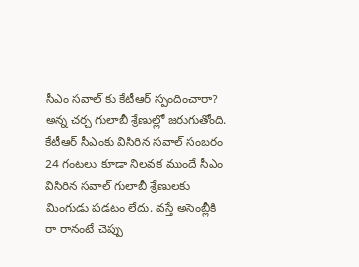సీఎం సవాల్ కు కేటీఆర్ స్పందించారా? అన్న చర్చ గులాబీ శ్రేణుల్లో జరుగుతోంది. కేటీఆర్ సీఎంకు విసిరిన సవాల్ సంబరం 24 గంటలు కూడా నిలవక ముందే సీఎం విసిరిన సవాల్ గులాబీ శ్రేణులకు మింగుడు పడటం లేదు. వస్తే అసెంబ్లీకి రా రానంటే చెప్పు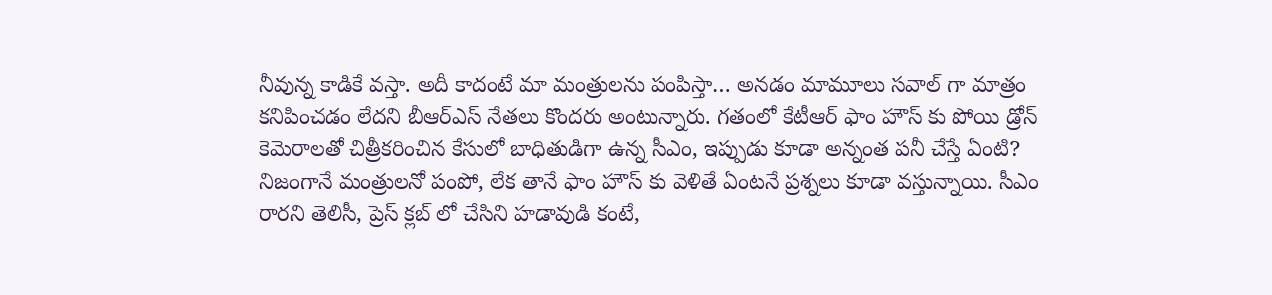నీవున్న కాడికే వస్తా. అదీ కాదంటే మా మంత్రులను పంపిస్తా… అనడం మామూలు సవాల్ గా మాత్రం కనిపించడం లేదని బీఆర్ఎస్ నేతలు కొందరు అంటున్నారు. గతంలో కేటీఆర్ ఫాం హౌస్ కు పోయి డ్రోన్ కెమెరాలతో చిత్రీకరించిన కేసులో బాధితుడిగా ఉన్న సీఎం, ఇప్పుడు కూడా అన్నంత పనీ చేస్తే ఏంటి? నిజంగానే మంత్రులనో పంపో, లేక తానే ఫాం హౌస్ కు వెళితే ఏంటనే ప్రశ్నలు కూడా వస్తున్నాయి. సీఎం రారని తెలిసీ, ప్రెస్ క్లబ్ లో చేసిని హడావుడి కంటే,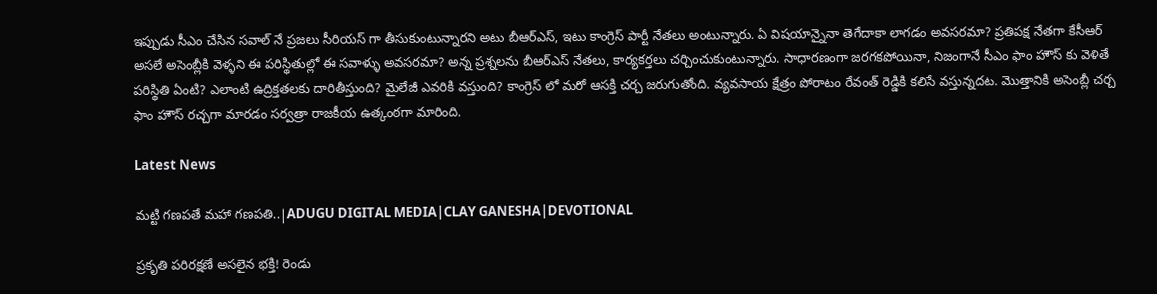ఇప్పుడు సీఎం చేసిన సవాల్ నే ప్రజలు సీరియస్ గా తీసుకుంటున్నారని అటు బీఆర్ఎస్, ఇటు కాంగ్రెస్ పార్టీ నేతలు అంటున్నారు. ఏ విషయాన్నైనా తెగేదాకా లాగడం అవసరమా? ప్రతిపక్ష నేతగా కేసీఆర్ అసలే అసెంబ్లీకి వెళ్ళని ఈ పరిస్థితుల్లో ఈ సవాళ్ళు అవసరమా? అన్న ప్రశ్నలను బీఆర్ఎస్ నేతలు, కార్యకర్తలు చర్చించుకుంటున్నారు. సాధారణంగా జరగకపోయినా, నిజంగానే సీఎం ఫాం హౌస్ కు వెళితే పరిస్థితి ఏంటి? ఎలాంటి ఉద్రిక్తతలకు దారితీస్తుంది? మైలేజీ ఎవరికి వస్తుంది? కాంగ్రెస్ లో మరో ఆసక్తి చర్చ జరుగుతోంది. వ్యవసాయ క్షేత్రం పోరాటం రేవంత్ రెడ్డికి కలిసే వస్తున్నదట. మొత్తానికి అసెంబ్లీ చర్చ ఫాం హౌస్ రచ్చగా మారడం సర్వత్రా రాజకీయ ఉత్కంఠగా మారింది.

Latest News

మట్టి గణపతే మహా గణపతి..|ADUGU DIGITAL MEDIA|CLAY GANESHA|DEVOTIONAL

ప్రకృతి పరిరక్షణే అసలైన భక్తి! రెండు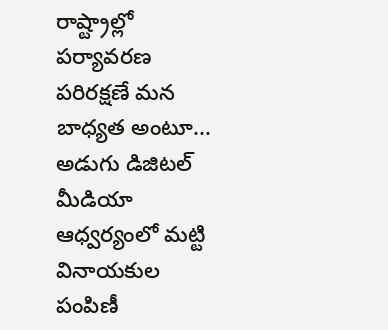రాష్ట్రాల్లో పర్యావరణ పరిరక్షణే మన బాధ్యత అంటూ... అడుగు డిజిటల్ మీడియా ఆధ్వర్యంలో మట్టి వినాయకుల పంపిణీ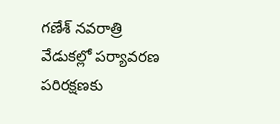గణేశ్ నవరాత్రి వేడుకల్లో పర్యావరణ పరిరక్షణకు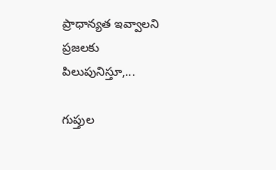ప్రాధాన్యత ఇవ్వాలని ప్రజలకు పిలుపునిస్తూ,...

గుప్తుల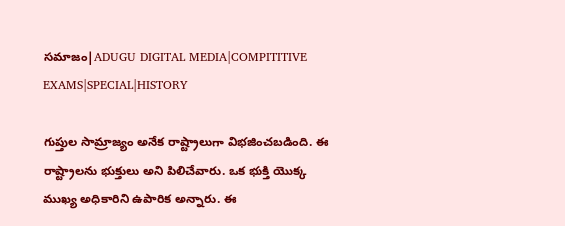సమాజం|ADUGU DIGITAL MEDIA|COMPITITIVE EXAMS|SPECIAL|HISTORY

గుప్తుల సామ్రాజ్యం అనేక రాష్ట్రాలుగా విభజించబడింది. ఈ రాష్ట్రాలను భుక్తులు అని పిలిచేవారు. ఒక భుక్తి యొక్క ముఖ్య అధికారిని ఉపారిక అన్నారు. ఈ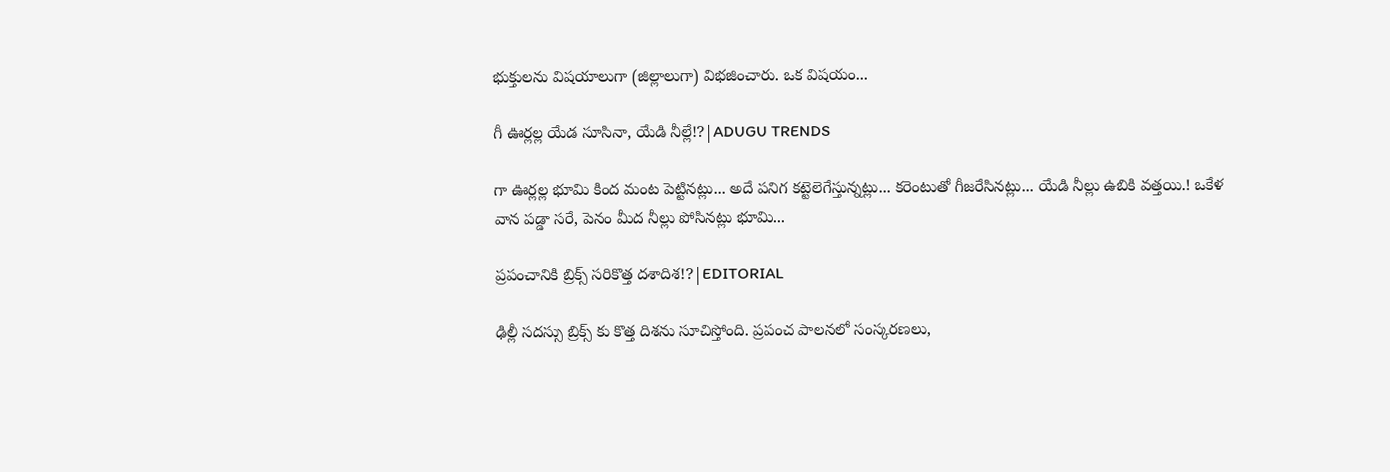భుక్తులను విషయాలుగా (జిల్లాలుగా) విభజించారు. ఒక విషయం...

గీ ఊర్లల్ల యేడ సూసినా, యేడి నీల్లే!?|ADUGU TRENDS

గా ఊర్లల్ల భూమి కింద మంట పెట్టినట్లు... అదే పనిగ కట్టెలెగేస్తున్నట్లు... కరెంటుతో గీజరేసినట్లు... యేడి నీల్లు ఉబికి వత్తయి.! ఒకేళ వాన పడ్డా సరే, పెనం మీద నీల్లు పోసినట్లు భూమి...

ప్రపంచానికి బ్రిక్స్ సరికొత్త దశాదిశ!?|EDITORIAL

ఢిల్లీ సదస్సు బ్రిక్స్ కు కొత్త దిశను సూచిస్తోంది. ప్రపంచ పాలనలో సంస్కరణలు,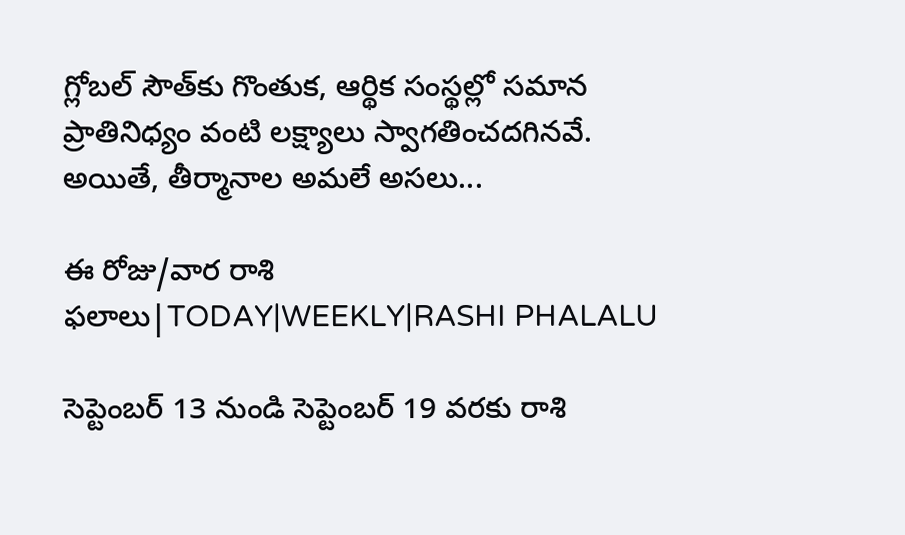గ్లోబల్ సౌత్‌కు గొంతుక, ఆర్థిక సంస్థల్లో సమాన ప్రాతినిధ్యం వంటి లక్ష్యాలు స్వాగతించదగినవే. అయితే, తీర్మానాల అమలే అసలు...

ఈ రోజు/వార రాశి ఫలాలు|TODAY|WEEKLY|RASHI PHALALU

సెప్టెంబర్ 13 నుండి సెప్టెంబర్ 19 వరకు రాశి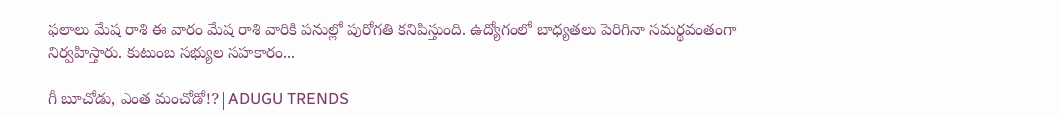ఫలాలు మేష రాశి ఈ వారం మేష రాశి వారికి పనుల్లో పురోగతి కనిపిస్తుంది. ఉద్యోగంలో బాధ్యతలు పెరిగినా సమర్థవంతంగా నిర్వహిస్తారు. కుటుంబ సభ్యుల సహకారం...

గీ బూచోడు, ఎంత మంచోడో!?|ADUGU TRENDS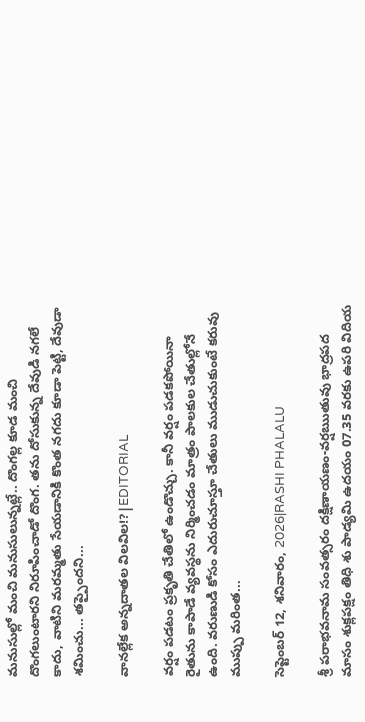మనుసుల్లో మంచి మనుసులున్నట్లే.. దొంగల్ల కూడ మంచి దొంగలుంటారని నిరూపించాడో దొంగ. తను దోసుకున్న దేవుడి నగలే కాదు, వాటిని మరమ్మతు సేయడానికి కొంత నగదు కూడా పెట్టి, దేవుడా శమించు... తప్పైందని...

వానల్లేక అన్నదాతల విలవిల!?|EDITORIAL

వర్షం పడటం ప్రకృతి చేతిలో ఉండొచ్చు. కానీ వర్షం పడకపోయినా రైతును కాపాడే వ్యవస్థను నిర్మించడం మాత్రం పాలకుల చేతుల్లోనే ఉంది. వరుణుడి కోసం ఎదురుచూస్తూ చేతులు ముడుచుకుంటే కరువు ముప్పు మరింత...

సెప్టెంబర్ 12, శనివారం, 2026|RASHI PHALALU

శ్రీ పరాభవనామ సంవత్సరం దక్షిణాయణం-వర్షఋతువు భాద్రపద మాసం శుక్లపక్షం తిధి శు పాడ్యమి ఉదయం 07.35 వరకు ఉపరి విదియ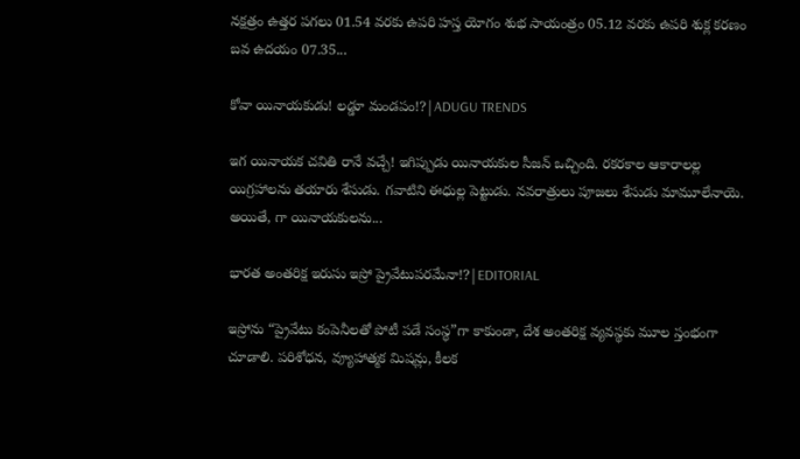నక్షత్రం ఉత్తర పగలు 01.54 వరకు ఉపరి హస్త యోగం శుభ సాయంత్రం 05.12 వరకు ఉపరి శుక్ల కరణం బవ ఉదయం 07.35...

కోవా యినాయకుడు! లడ్డూ మండపం!?|ADUGU TRENDS

ఇగ యినాయక చవితి రానే వచ్చే! ఇగిప్పుడు యినాయకుల సీజన్ ఒచ్చింది. రకరకాల ఆకారాలల్ల యిగ్రహాలను తయారు శేసుడు. గవాటిని ఈధుల్ల పెట్టుడు. నవరాత్రులు పూజలు శేసుడు మామూలేనాయె. అయితే, గా యినాయకులను...

భారత అంతరిక్ష ఇరుసు ఇస్రో ప్రైవేటుపరమేనా!?|EDITORIAL

ఇస్రోను “ప్రైవేటు కంపెనీలతో పోటీ పడే సంస్థ”గా కాకుండా, దేశ అంతరిక్ష వ్యవస్థకు మూల స్తంభంగా చూడాలి. పరిశోధన, వ్యూహాత్మక మిషన్లు, కీలక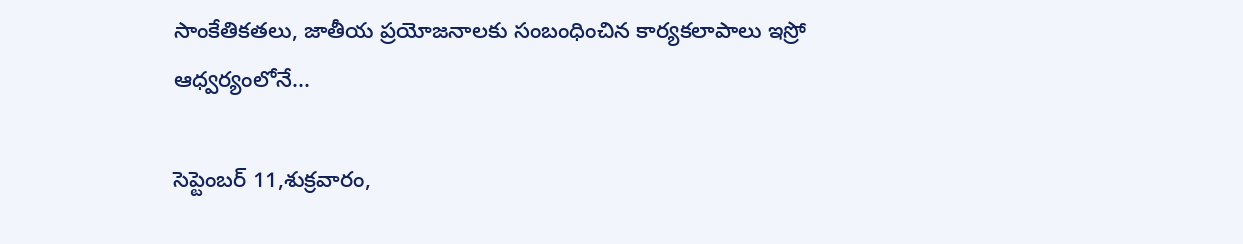సాంకేతికతలు, జాతీయ ప్రయోజనాలకు సంబంధించిన కార్యకలాపాలు ఇస్రో ఆధ్వర్యంలోనే...

సెప్టెంబర్ 11,శుక్రవారం,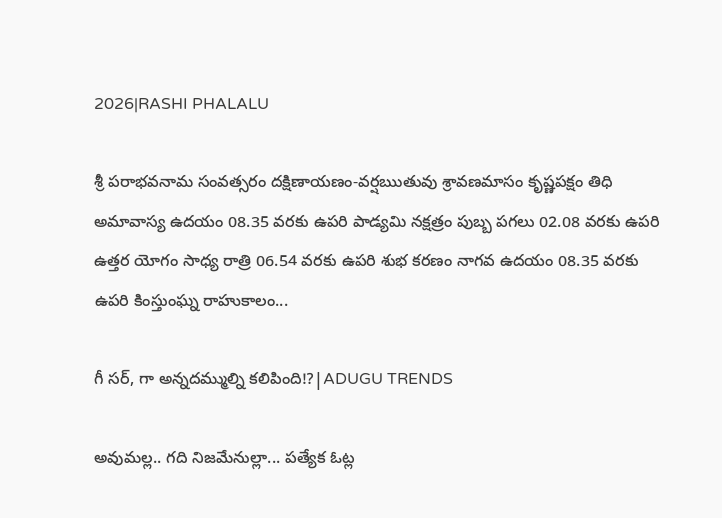2026|RASHI PHALALU

శ్రీ పరాభవనామ సంవత్సరం దక్షిణాయణం-వర్షఋతువు శ్రావణమాసం కృష్ణపక్షం తిధి అమావాస్య ఉదయం 08.35 వరకు ఉపరి పాడ్యమి నక్షత్రం పుబ్బ పగలు 02.08 వరకు ఉపరి ఉత్తర యోగం సాధ్య రాత్రి 06.54 వరకు ఉపరి శుభ కరణం నాగవ ఉదయం 08.35 వరకు ఉపరి కింస్తుంఘ్న రాహుకాలం...

గీ సర్, గా అన్నదమ్ముల్ని కలిపింది!?|ADUGU TRENDS

అవుమల్ల.. గది నిజమేనుల్లా... పత్యేక ఓట్ల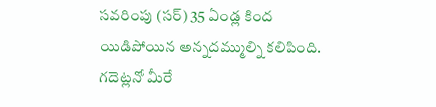సవరింపు (సర్) 35 ఏండ్ల కింద యిడిపోయిన అన్నదమ్ముల్ని కలిపింది. గదెట్లనో మీరే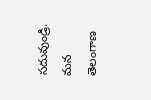సదువుండ్రి. మన తెలంగాణ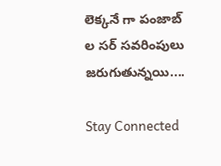లెక్కనే గా పంజాబ్ ల సర్ సవరింపులు జరుగుతున్నయి....

Stay Connected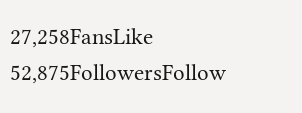27,258FansLike
52,875FollowersFollow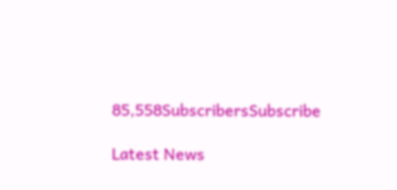85,558SubscribersSubscribe

Latest News